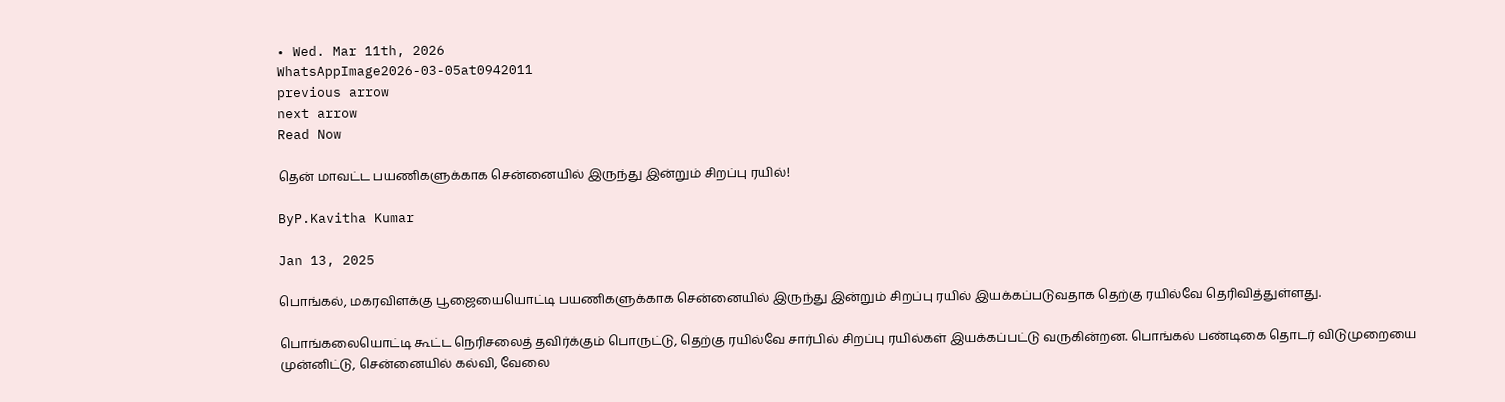• Wed. Mar 11th, 2026
WhatsAppImage2026-03-05at0942011
previous arrow
next arrow
Read Now

தென் மாவட்ட பயணிகளுக்காக சென்னையில் இருந்து இன்றும் சிறப்பு ரயில்!

ByP.Kavitha Kumar

Jan 13, 2025

பொங்கல், மகரவிளக்கு பூஜையையொட்டி பயணிகளுக்காக சென்னையில் இருந்து இன்றும் சிறப்பு ரயில் இயக்கப்படுவதாக தெற்கு ரயில்வே தெரிவித்துள்ளது.

பொங்கலையொட்டி கூட்ட நெரிசலைத் தவிர்க்கும் பொருட்டு, தெற்கு ரயில்வே சார்பில் சிறப்பு ரயில்கள் இயக்கப்பட்டு வருகின்றன. பொங்கல் பண்டிகை தொடர் விடுமுறையை முன்னிட்டு, சென்னையில் கல்வி, வேலை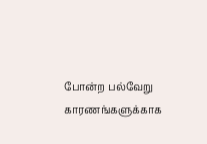போன்ற பல்வேறு காரணங்களுக்காக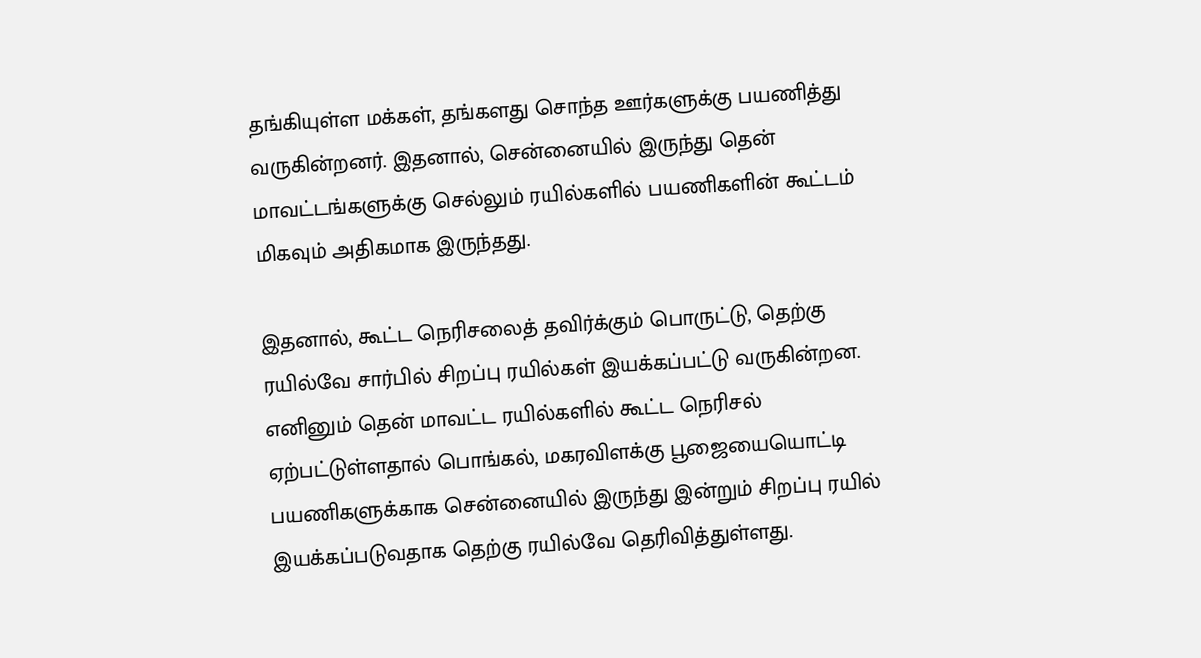தங்கியுள்ள மக்கள், தங்களது சொந்த ஊர்களுக்கு பயணித்து வருகின்றனர். இதனால், சென்னையில் இருந்து தென் மாவட்டங்களுக்கு செல்லும் ரயில்களில் பயணிகளின் கூட்டம் மிகவும் அதிகமாக இருந்தது.

இதனால், கூட்ட நெரிசலைத் தவிர்க்கும் பொருட்டு, தெற்கு ரயில்வே சார்பில் சிறப்பு ரயில்கள் இயக்கப்பட்டு வருகின்றன. எனினும் தென் மாவட்ட ரயில்களில் கூட்ட நெரிசல் ஏற்பட்டுள்ளதால் பொங்கல், மகரவிளக்கு பூஜையையொட்டி பயணிகளுக்காக சென்னையில் இருந்து இன்றும் சிறப்பு ரயில்
இயக்கப்படுவதாக தெற்கு ரயில்வே தெரிவித்துள்ளது.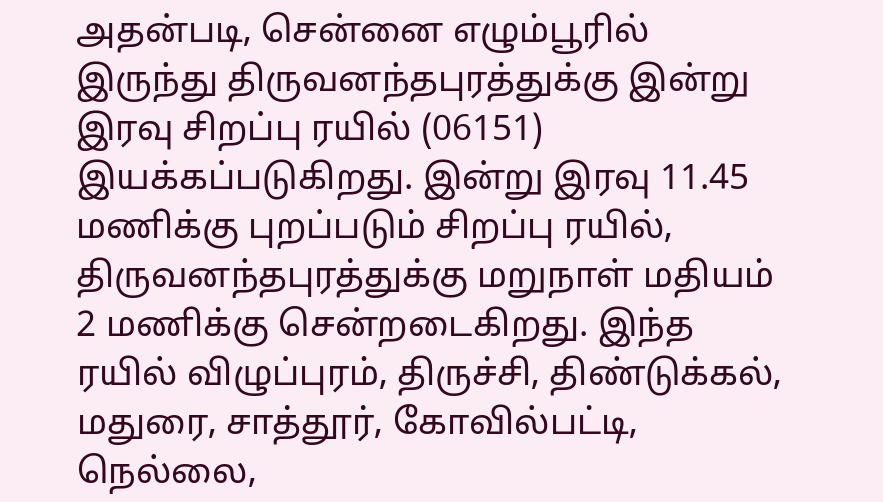அதன்படி, சென்னை எழும்பூரில் இருந்து திருவனந்தபுரத்துக்கு இன்று இரவு சிறப்பு ரயில் (06151) இயக்கப்படுகிறது. இன்று இரவு 11.45 மணிக்கு புறப்படும் சிறப்பு ரயில், திருவனந்தபுரத்துக்கு மறுநாள் மதியம் 2 மணிக்கு சென்றடைகிறது. இந்த ரயில் விழுப்புரம், திருச்சி, திண்டுக்கல், மதுரை, சாத்தூர், கோவில்பட்டி, நெல்லை,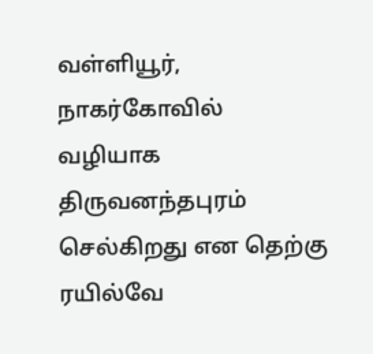வள்ளியூர், நாகர்கோவில் வழியாக திருவனந்தபுரம் செல்கிறது என தெற்கு ரயில்வே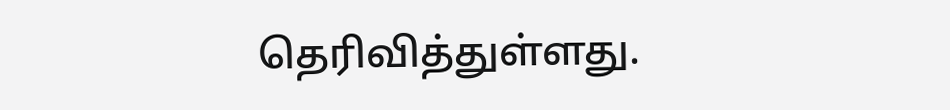தெரிவித்துள்ளது.